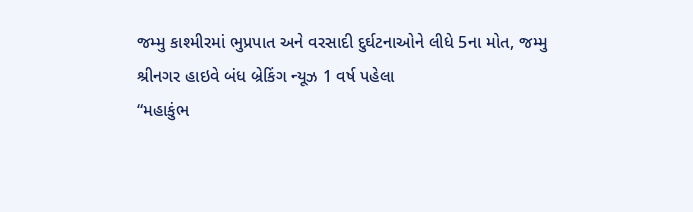જમ્મુ કાશ્મીરમાં ભુપ્રપાત અને વરસાદી દુર્ઘટનાઓને લીધે 5ના મોત, જમ્મુ શ્રીનગર હાઇવે બંધ બ્રેકિંગ ન્યૂઝ 1 વર્ષ પહેલા
“મહાકુંભ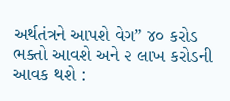અર્થતંત્રને આપશે વેગ” ૪૦ કરોડ ભક્તો આવશે અને ૨ લાખ કરોડની આવક થશે :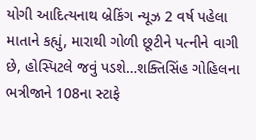યોગી આદિત્યનાથ બ્રેકિંગ ન્યૂઝ 2 વર્ષ પહેલા
માતાને કહ્યું, મારાથી ગોળી છૂટીને પત્નીને વાગી છે, હોસ્પિટલે જવું પડશે…શક્તિસિંહ ગોહિલના ભત્રીજાને 108ના સ્ટાફે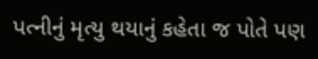પત્નીનું મૃત્યુ થયાનું કહેતા જ પોતે પણ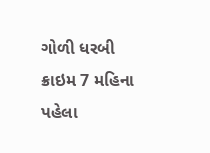ગોળી ધરબી ક્રાઇમ 7 મહિના પહેલા